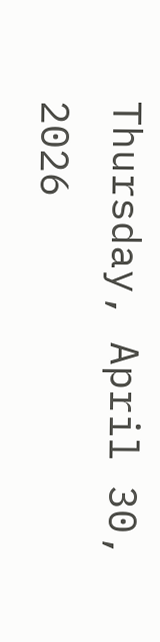Thursday, April 30, 2026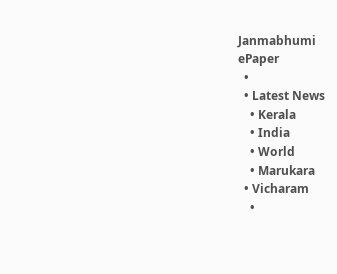Janmabhumi
ePaper
  •
  • Latest News
    • Kerala
    • India
    • World
    • Marukara
  • Vicharam
    •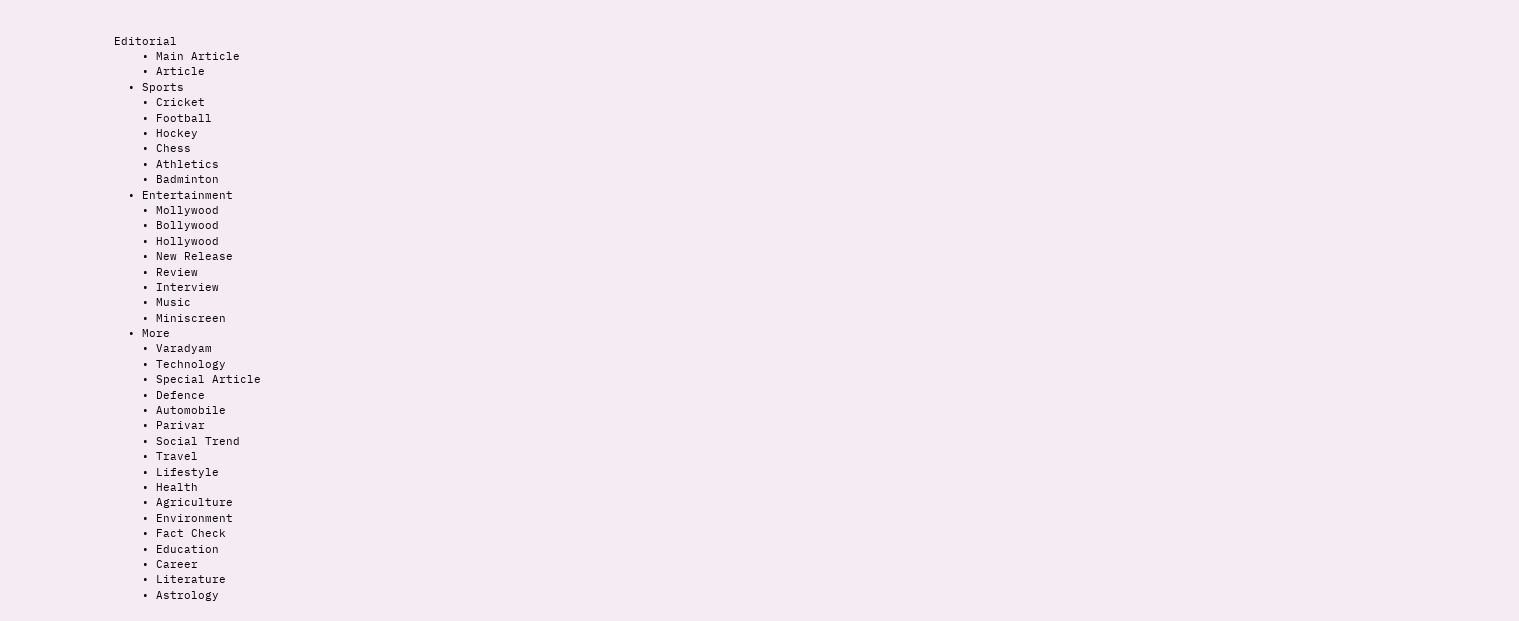Editorial
    • Main Article
    • Article
  • Sports
    • Cricket
    • Football
    • Hockey
    • Chess
    • Athletics
    • Badminton
  • Entertainment
    • Mollywood
    • Bollywood
    • Hollywood
    • New Release
    • Review
    • Interview
    • Music
    • Miniscreen
  • More
    • Varadyam
    • Technology
    • Special Article
    • Defence
    • Automobile
    • Parivar
    • Social Trend
    • Travel
    • Lifestyle
    • Health
    • Agriculture
    • Environment
    • Fact Check
    • Education
    • Career
    • Literature
    • Astrology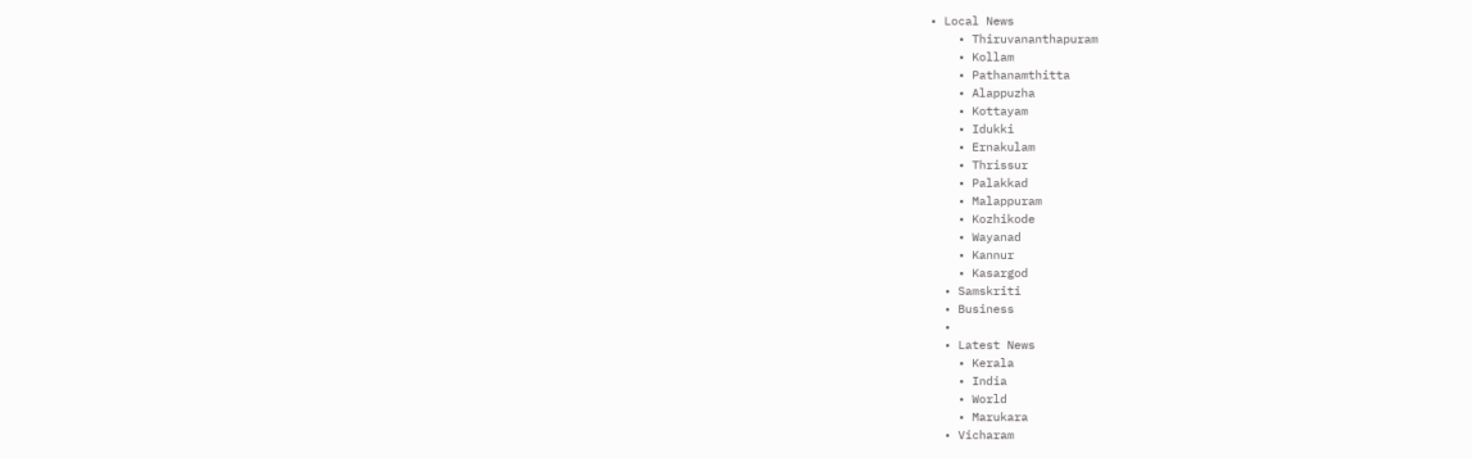• Local News
    • Thiruvananthapuram
    • Kollam
    • Pathanamthitta
    • Alappuzha
    • Kottayam
    • Idukki
    • Ernakulam
    • Thrissur
    • Palakkad
    • Malappuram
    • Kozhikode
    • Wayanad
    • Kannur
    • Kasargod
  • Samskriti
  • Business
  •
  • Latest News
    • Kerala
    • India
    • World
    • Marukara
  • Vicharam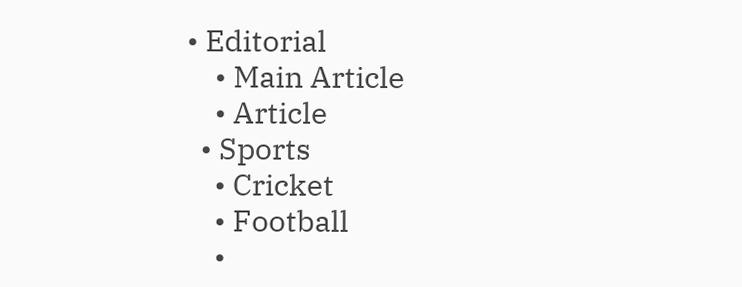• Editorial
    • Main Article
    • Article
  • Sports
    • Cricket
    • Football
    •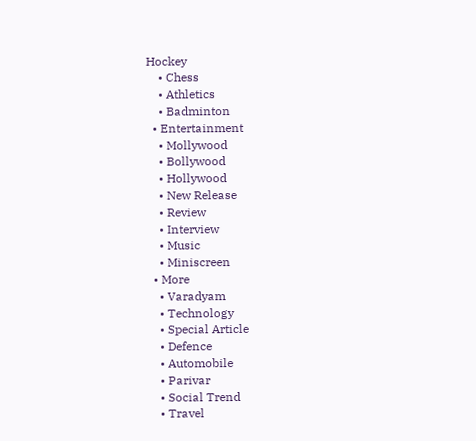Hockey
    • Chess
    • Athletics
    • Badminton
  • Entertainment
    • Mollywood
    • Bollywood
    • Hollywood
    • New Release
    • Review
    • Interview
    • Music
    • Miniscreen
  • More
    • Varadyam
    • Technology
    • Special Article
    • Defence
    • Automobile
    • Parivar
    • Social Trend
    • Travel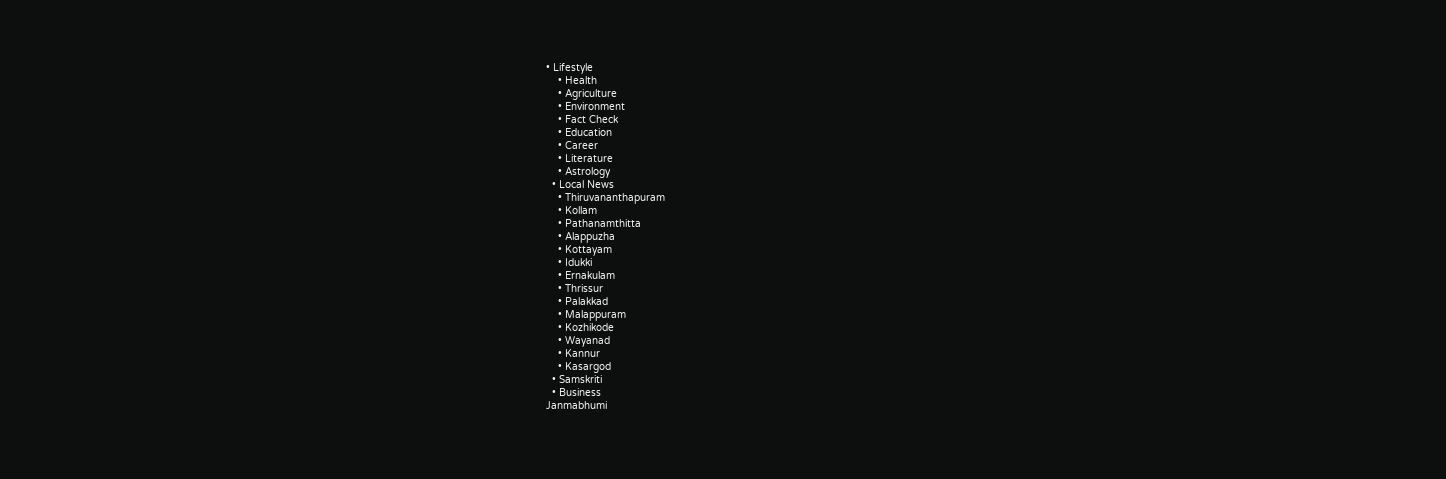• Lifestyle
    • Health
    • Agriculture
    • Environment
    • Fact Check
    • Education
    • Career
    • Literature
    • Astrology
  • Local News
    • Thiruvananthapuram
    • Kollam
    • Pathanamthitta
    • Alappuzha
    • Kottayam
    • Idukki
    • Ernakulam
    • Thrissur
    • Palakkad
    • Malappuram
    • Kozhikode
    • Wayanad
    • Kannur
    • Kasargod
  • Samskriti
  • Business
Janmabhumi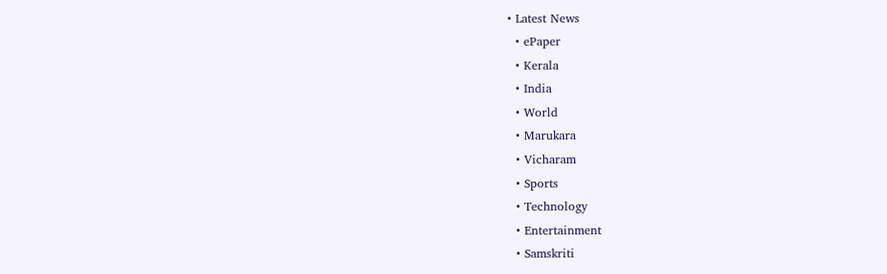• Latest News
  • ePaper
  • Kerala
  • India
  • World
  • Marukara
  • Vicharam
  • Sports
  • Technology
  • Entertainment
  • Samskriti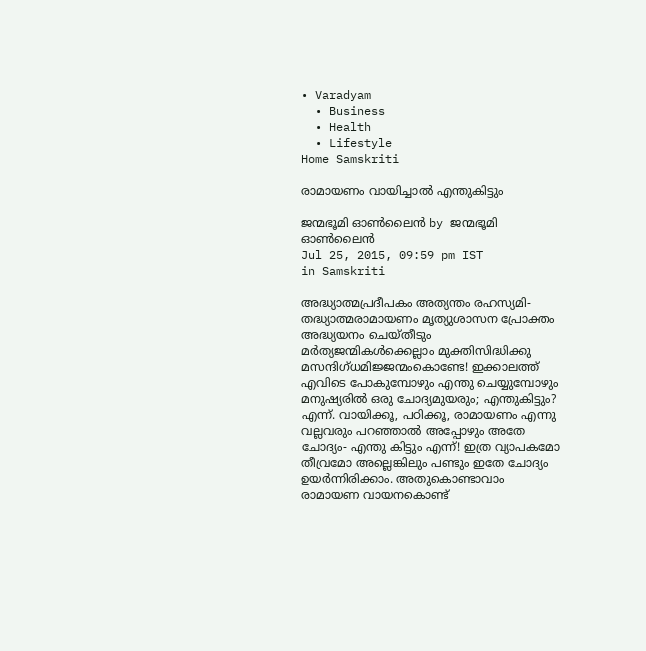• Varadyam
  • Business
  • Health
  • Lifestyle
Home Samskriti

രാമായണം വായിച്ചാല്‍ എന്തുകിട്ടും

ജന്മഭൂമി ഓണ്‍ലൈന്‍ by ജന്മഭൂമി ഓണ്‍ലൈന്‍
Jul 25, 2015, 09:59 pm IST
in Samskriti

അദ്ധ്യാത്മപ്രദീപകം അത്യന്തം രഹസ്യമി- തദ്ധ്യാത്മരാമായണം മൃത്യുശാസന പ്രോക്തം അദ്ധ്യയനം ചെയ്തീടും മര്‍ത്യജന്മികള്‍ക്കെല്ലാം മുക്തിസിദ്ധിക്കു മസന്ദിഗ്ധമിജ്ജന്മംകൊണ്ടേ! ഇക്കാലത്ത് എവിടെ പോകുമ്പോഴും എന്തു ചെയ്യുമ്പോഴും മനുഷ്യരില്‍ ഒരു ചോദ്യമുയരും; എന്തുകിട്ടും? എന്ന്. വായിക്കൂ, പഠിക്കൂ, രാമായണം എന്നു വല്ലവരും പറഞ്ഞാല്‍ അപ്പോഴും അതേ ചോദ്യം- എന്തു കിട്ടും എന്ന്! ഇത്ര വ്യാപകമോ തീവ്രമോ അല്ലെങ്കിലും പണ്ടും ഇതേ ചോദ്യം ഉയര്‍ന്നിരിക്കാം. അതുകൊണ്ടാവാം രാമായണ വായനകൊണ്ട്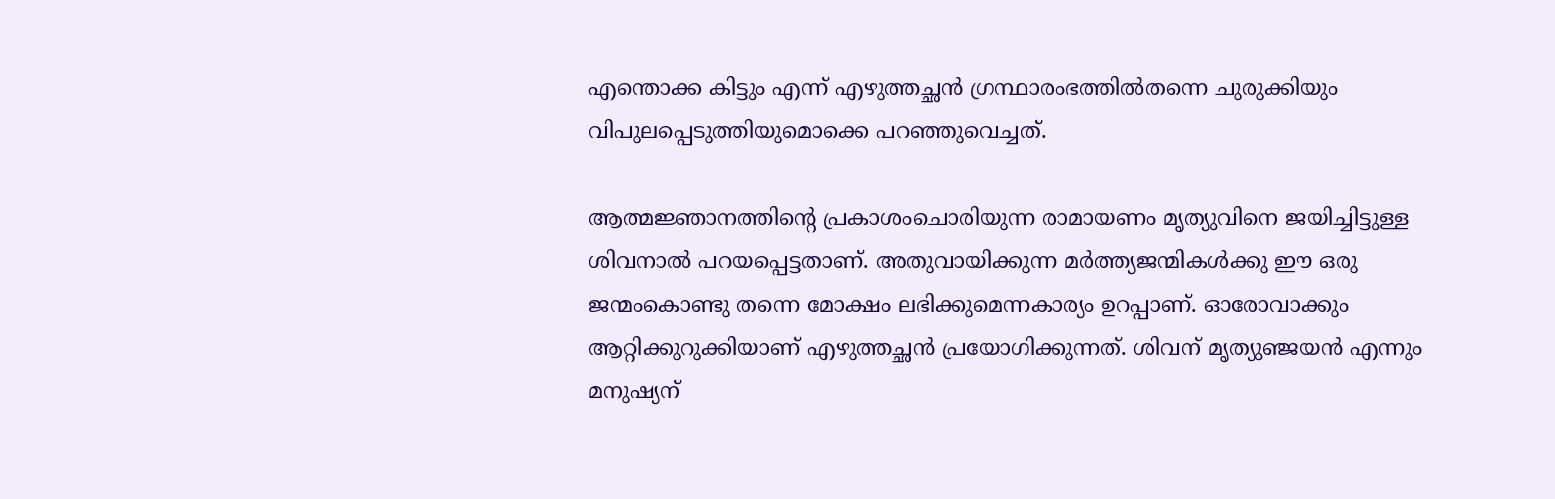എന്തൊക്ക കിട്ടും എന്ന് എഴുത്തച്ഛന്‍ ഗ്രന്ഥാരംഭത്തില്‍തന്നെ ചുരുക്കിയും വിപുലപ്പെടുത്തിയുമൊക്കെ പറഞ്ഞുവെച്ചത്.

ആത്മജ്ഞാനത്തിന്റെ പ്രകാശംചൊരിയുന്ന രാമായണം മൃത്യുവിനെ ജയിച്ചിട്ടുള്ള ശിവനാല്‍ പറയപ്പെട്ടതാണ്. അതുവായിക്കുന്ന മര്‍ത്ത്യജന്മികള്‍ക്കു ഈ ഒരു ജന്മംകൊണ്ടു തന്നെ മോക്ഷം ലഭിക്കുമെന്നകാര്യം ഉറപ്പാണ്. ഓരോവാക്കും ആറ്റിക്കുറുക്കിയാണ് എഴുത്തച്ഛന്‍ പ്രയോഗിക്കുന്നത്. ശിവന് മൃത്യുഞ്ജയന്‍ എന്നും മനുഷ്യന്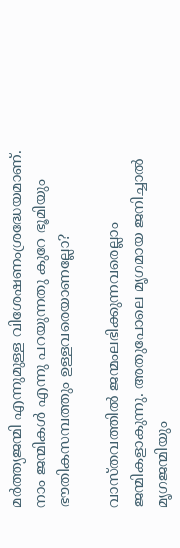മര്‍ത്ത്യജന്മി എന്നുമുള്ള വിശേഷണംശ്രദ്ധേയമാണ്. നാം ജന്മികള്‍ എന്നു പറയുന്നതു കുറേ ഭൂമിയും ഭൗതികസമ്പത്തും ഉള്ളവരെയാണല്ലോ?

വാസ്തവത്തില്‍ ജന്മംലഭിക്കുന്നവരെല്ലാം ജന്മികളാകുന്നു. അതുപോലെ മൃഗമായ ജനിച്ചാല്‍ മൃഗജന്മിയും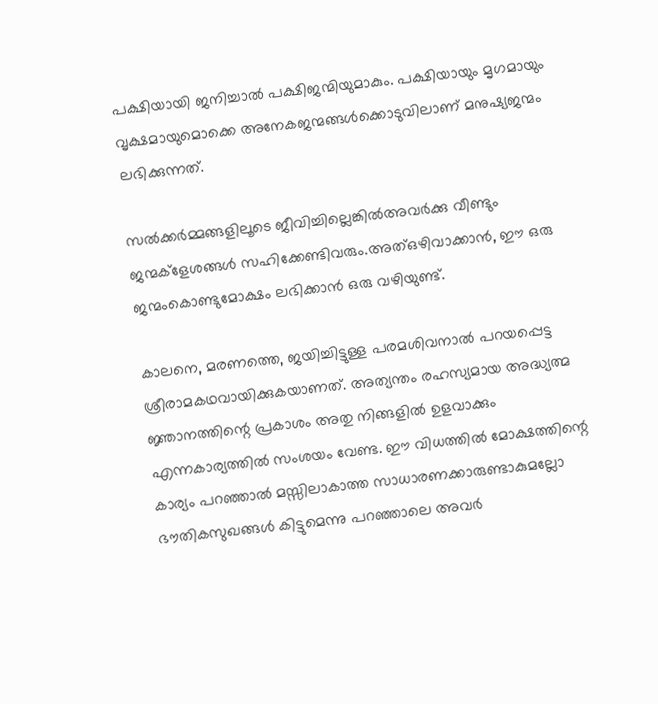പക്ഷിയായി ജനിച്ചാല്‍ പക്ഷിജന്മിയുമാകും. പക്ഷിയായും മൃഗമായും വൃക്ഷമായുമൊക്കെ അനേകജന്മങ്ങള്‍ക്കൊടുവിലാണ് മനുഷ്യജന്മം ലഭിക്കുന്നത്.

സല്‍ക്കര്‍മ്മങ്ങളിലൂടെ ജീവിച്ചില്ലെങ്കില്‍അവര്‍ക്കു വീണ്ടും ജന്മക്‌ളേശങ്ങള്‍ സഹിക്കേണ്ടിവരും.അത്ഒഴിവാക്കാന്‍, ഈ ഒരു ജന്മംകൊണ്ടുമോക്ഷം ലഭിക്കാന്‍ ഒരു വഴിയുണ്ട്.

കാലനെ, മരണത്തെ, ജയിച്ചിട്ടുള്ള പരമശിവനാല്‍ പറയപ്പെട്ട ശ്രീരാമകഥവായിക്കുകയാണത്. അത്യന്തം രഹസ്യമായ അദ്ധ്യത്മ ജ്ഞാനത്തിന്റെ പ്രകാശം അതു നിങ്ങളില്‍ ഉളവാക്കും എന്നകാര്യത്തില്‍ സംശയം വേണ്ട. ഈ വിധത്തില്‍ മോക്ഷത്തിന്റെ കാര്യം പറഞ്ഞാല്‍ മസ്സിലാകാത്ത സാധാരണക്കാരുണ്ടാകുമല്ലോ ഭൗതികസുഖങ്ങള്‍ കിട്ടുമെന്നു പറഞ്ഞാലെ അവര്‍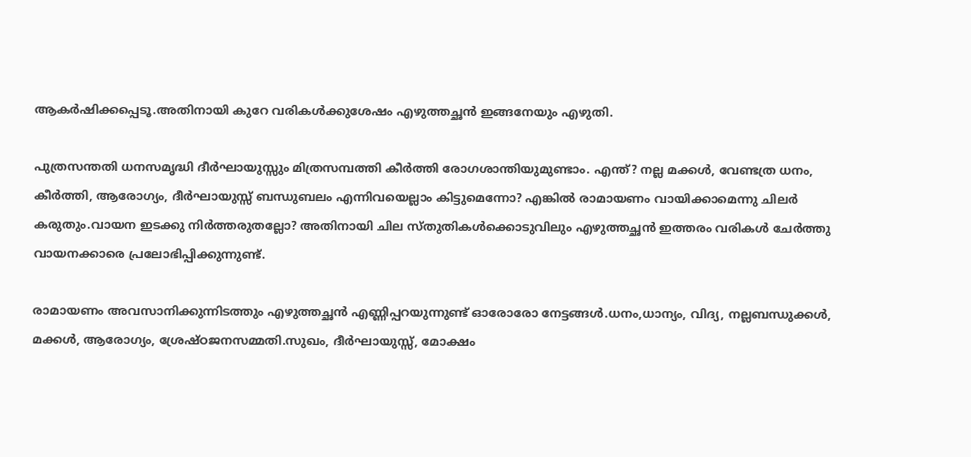ആകര്‍ഷിക്കപ്പെടൂ.അതിനായി കുറേ വരികള്‍ക്കുശേഷം എഴുത്തച്ഛന്‍ ഇങ്ങനേയും എഴുതി.

പുത്രസന്തതി ധനസമൃദ്ധി ദീര്‍ഘായുസ്സും മിത്രസമ്പത്തി കീര്‍ത്തി രോഗശാന്തിയുമുണ്ടാം. എന്ത്? നല്ല മക്കള്‍, വേണ്ടത്ര ധനം, കീര്‍ത്തി, ആരോഗ്യം, ദീര്‍ഘായുസ്സ് ബന്ധുബലം എന്നിവയെല്ലാം കിട്ടുമെന്നോ? എങ്കില്‍ രാമായണം വായിക്കാമെന്നു ചിലര്‍ കരുതും.വായന ഇടക്കു നിര്‍ത്തരുതല്ലോ? അതിനായി ചില സ്തുതികള്‍ക്കൊടുവിലും എഴുത്തച്ഛന്‍ ഇത്തരം വരികള്‍ ചേര്‍ത്തു വായനക്കാരെ പ്രലോഭിപ്പിക്കുന്നുണ്ട്.

രാമായണം അവസാനിക്കുന്നിടത്തും എഴുത്തച്ഛന്‍ എണ്ണിപ്പറയുന്നുണ്ട് ഓരോരോ നേട്ടങ്ങള്‍.ധനം,ധാന്യം, വിദ്യ, നല്ലബന്ധുക്കള്‍, മക്കള്‍, ആരോഗ്യം, ശ്രേഷ്ഠജനസമ്മതി.സുഖം, ദീര്‍ഘായുസ്സ്, മോക്ഷം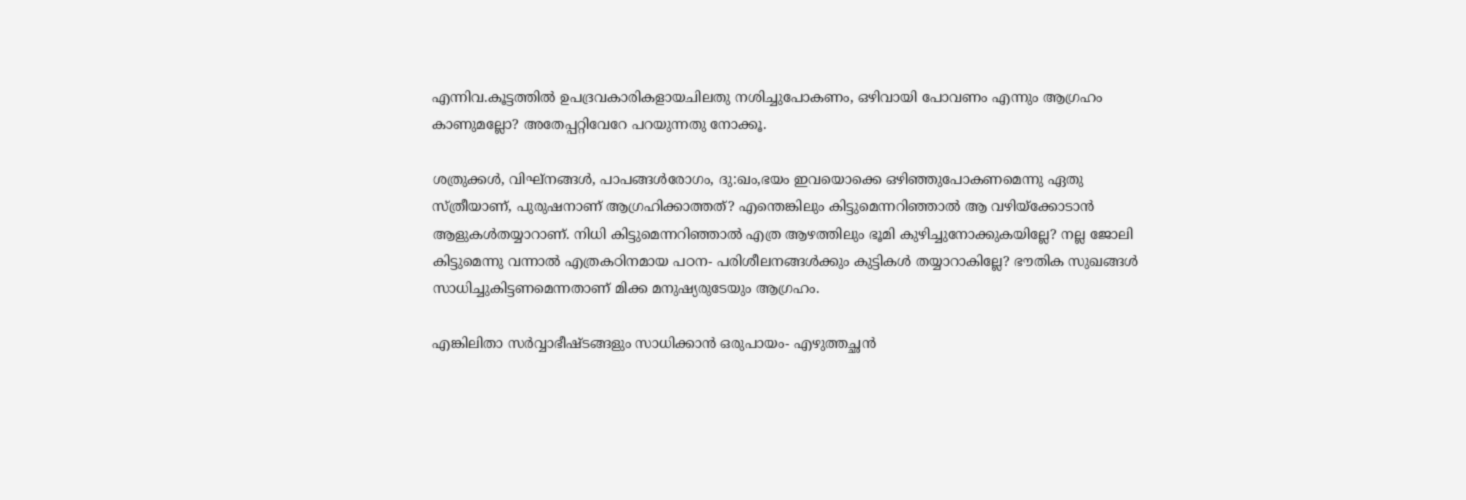എന്നിവ.കൂട്ടത്തില്‍ ഉപദ്രവകാരികളായചിലതു നശിച്ചുപോകണം, ഒഴിവായി പോവണം എന്നും ആഗ്രഹം കാണുമല്ലോ? അതേപ്പറ്റിവേറേ പറയുന്നതു നോക്കൂ.

ശത്രുക്കള്‍, വിഘ്‌നങ്ങള്‍, പാപങ്ങള്‍രോഗം, ദു:ഖം,ഭയം ഇവയൊക്കെ ഒഴിഞ്ഞുപോകണമെന്നു ഏതു സ്ത്രീയാണ്, പുരുഷനാണ് ആഗ്രഹിക്കാത്തത്? എന്തെങ്കിലും കിട്ടുമെന്നറിഞ്ഞാല്‍ ആ വഴിയ്‌ക്കോടാന്‍ ആളുകള്‍തയ്യാറാണ്. നിധി കിട്ടുമെന്നറിഞ്ഞാല്‍ എത്ര ആഴത്തിലും ഭൂമി കുഴിച്ചുനോക്കുകയില്ലേ? നല്ല ജോലി കിട്ടുമെന്നു വന്നാല്‍ എത്രകഠിനമായ പഠന- പരിശീലനങ്ങള്‍ക്കും കുട്ടികള്‍ തയ്യാറാകില്ലേ? ഭൗതിക സുഖങ്ങള്‍ സാധിച്ചുകിട്ടണമെന്നതാണ് മിക്ക മനുഷ്യരുടേയും ആഗ്രഹം.

എങ്കിലിതാ സര്‍വ്വാഭീഷ്ടങ്ങളും സാധിക്കാന്‍ ഒരുപായം- എഴുത്തച്ഛന്‍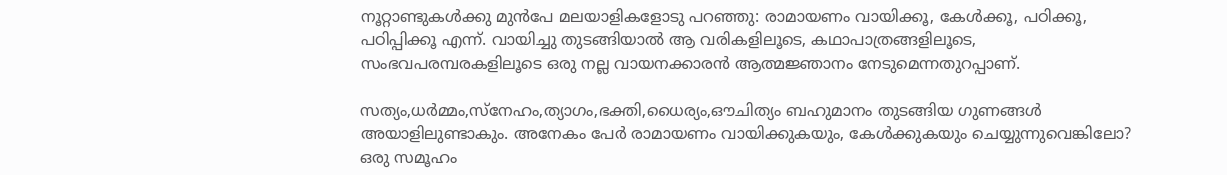നൂറ്റാണ്ടുകള്‍ക്കു മുന്‍പേ മലയാളികളോടു പറഞ്ഞു: രാമായണം വായിക്കൂ, കേള്‍ക്കൂ, പഠിക്കൂ, പഠിപ്പിക്കൂ എന്ന്. വായിച്ചു തുടങ്ങിയാല്‍ ആ വരികളിലൂടെ, കഥാപാത്രങ്ങളിലൂടെ, സംഭവപരമ്പരകളിലൂടെ ഒരു നല്ല വായനക്കാരന്‍ ആത്മജ്ഞാനം നേടുമെന്നതുറപ്പാണ്.

സത്യം,ധര്‍മ്മം,സ്‌നേഹം,ത്യാഗം,ഭക്തി,ധൈര്യം,ഔചിത്യം ബഹുമാനം തുടങ്ങിയ ഗുണങ്ങള്‍ അയാളിലുണ്ടാകും. അനേകം പേര്‍ രാമായണം വായിക്കുകയും, കേള്‍ക്കുകയും ചെയ്യുന്നുവെങ്കിലോ? ഒരു സമൂഹം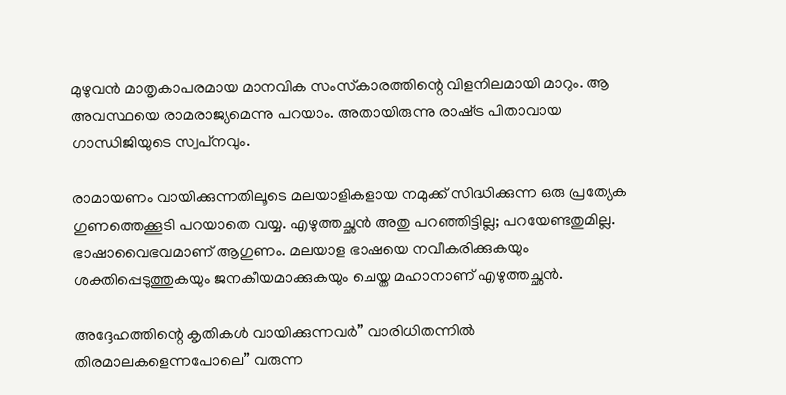മുഴുവന്‍ മാതൃകാപരമായ മാനവിക സംസ്‌കാരത്തിന്റെ വിളനിലമായി മാറും. ആ അവസ്ഥയെ രാമരാജ്യമെന്നു പറയാം. അതായിരുന്നു രാഷ്‌ട്ര പിതാവായ ഗാന്ധിജിയുടെ സ്വപ്‌നവും.

രാമായണം വായിക്കുന്നതിലൂടെ മലയാളികളായ നമുക്ക് സിദ്ധിക്കുന്ന ഒരു പ്രത്യേക ഗുണത്തെക്കൂടി പറയാതെ വയ്യ. എഴുത്തച്ഛന്‍ അതു പറഞ്ഞിട്ടില്ല; പറയേണ്ടതുമില്ല. ഭാഷാവൈഭവമാണ് ആഗുണം. മലയാള ഭാഷയെ നവീകരിക്കുകയും ശക്തിപ്പെടുത്തുകയും ജനകീയമാക്കുകയും ചെയ്ത മഹാനാണ് എഴുത്തച്ഛന്‍.

അദ്ദേഹത്തിന്റെ കൃതികള്‍ വായിക്കുന്നവര്‍” വാരിധിതന്നില്‍ തിരമാലകളെന്നപോലെ” വരുന്ന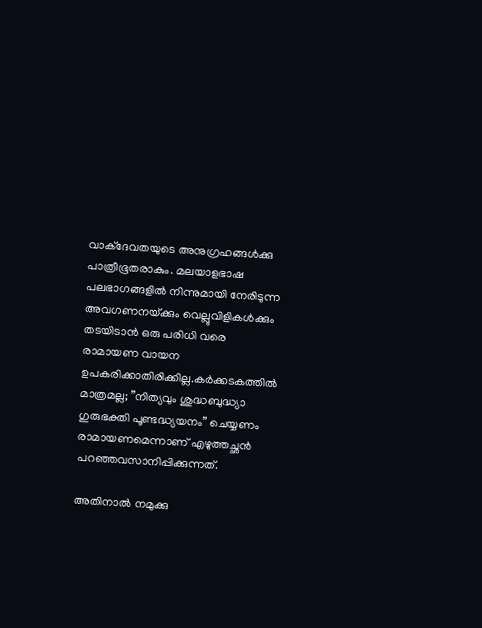വാക്‌ദേവതയുടെ അനുഗ്രഹങ്ങള്‍ക്കു പാത്രീഭൂതരാകും. മലയാളഭാഷ പലഭാഗങ്ങളില്‍ നിന്നുമായി നേരിടുന്ന അവഗണനയ്‌ക്കും വെല്ലുവിളികള്‍ക്കും തടയിടാന്‍ ഒരു പരിധി വരെ രാമായണ വായന ഉപകരിക്കാതിരിക്കില്ല.കര്‍ക്കടകത്തില്‍ മാത്രമല്ല; ”നിത്യവും ശുദ്ധബുദ്ധ്യാ ഗുരുഭക്തി പൂണ്ടദ്ധ്യയനം” ചെയ്യണം രാമായണമെന്നാണ് എഴുത്തച്ഛന്‍ പറഞ്ഞവസാനിപ്പിക്കുന്നത്.

അതിനാല്‍ നമുക്കു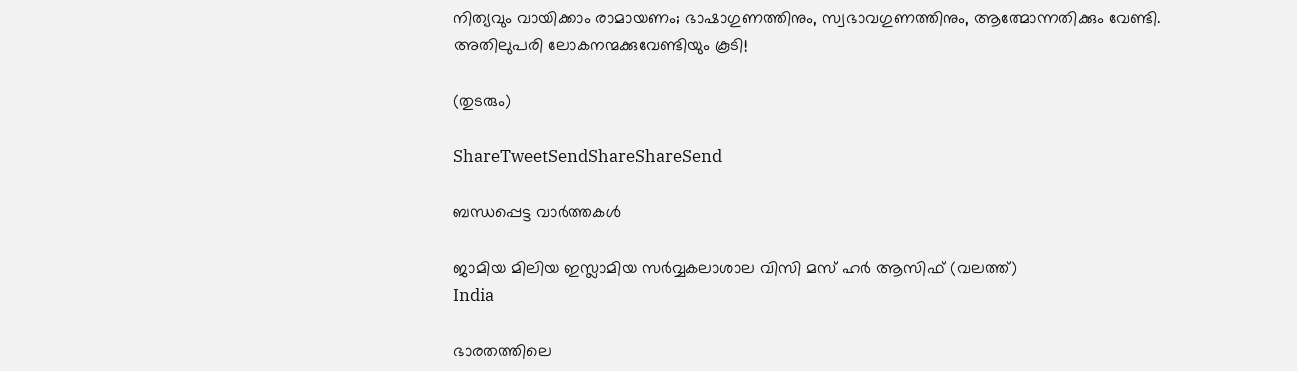നിത്യവും വായിക്കാം രാമായണം; ഭാഷാഗുണത്തിനും, സ്വഭാവഗുണത്തിനും, ആത്മോന്നതിക്കും വേണ്ടി. അതിലുപരി ലോകനന്മക്കുവേണ്ടിയും കൂടി!

(തുടരും)

ShareTweetSendShareShareSend

ബന്ധപ്പെട്ട വാര്‍ത്തകള്‍

ജാമിയ മിലിയ ഇസ്ലാമിയ സര്‍വ്വകലാശാല വിസി മസ് ഹര്‍ ആസിഫ് (വലത്ത്)
India

ഭാരതത്തിലെ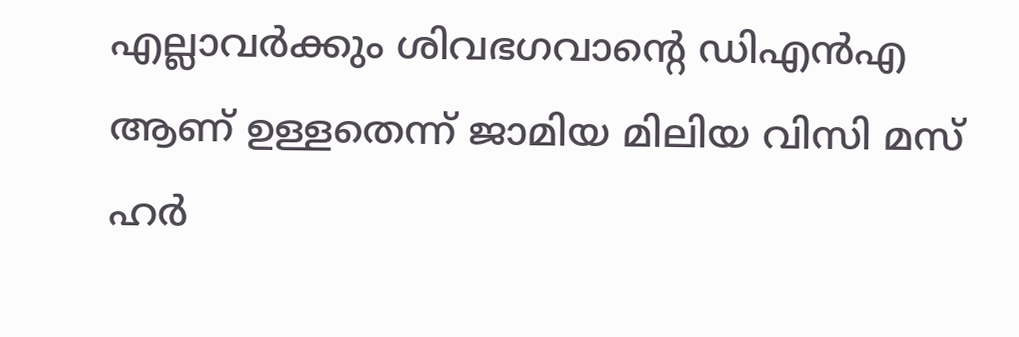എല്ലാവര്‍ക്കും ശിവഭഗവാന്റെ ഡിഎന്‍എ ആണ് ഉള്ളതെന്ന് ജാമിയ മിലിയ വിസി മസ് ഹര്‍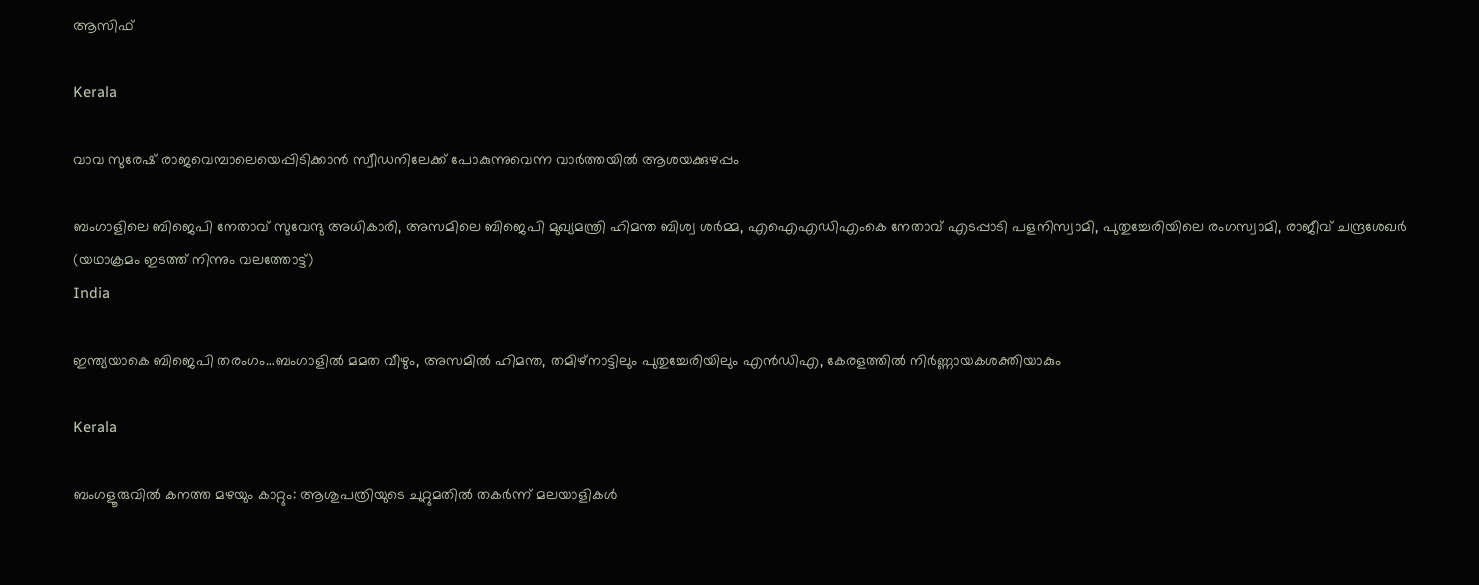ആസിഫ്

Kerala

വാവ സുരേഷ് രാജവെമ്പാലെയെപ്പിടിക്കാന്‍ സ്വീഡനിലേക്ക് പോകുന്നുവെന്ന വാര്‍ത്തയില്‍ ആശയക്കുഴപ്പം

ബംഗാളിലെ ബിജെപി നേതാവ് സുവേന്ദു അധികാരി, അസമിലെ ബിജെപി മുഖ്യമന്ത്രി ഹിമന്ത ബിശ്വ ശര്‍മ്മ, എഐഎഡിഎംകെ നേതാവ് എടപ്പാടി പളനിസ്വാമി, പുതുച്ചേരിയിലെ രംഗസ്വാമി, രാജീവ് ചന്ദ്രശേഖര്‍ (യഥാക്രമം ഇടത്ത് നിന്നും വലത്തോട്ട്)
India

ഇന്ത്യയാകെ ബിജെപി തരംഗം…ബംഗാളില്‍ മമത വീഴും, അസമില്‍ ഹിമന്ത, തമിഴ്നാട്ടിലും പുതുച്ചേരിയിലും എന്‍ഡിഎ, കേരളത്തില്‍ നിര്‍ണ്ണായകശക്തിയാകും

Kerala

ബംഗളൂരുവില്‍ കനത്ത മഴയും കാറ്റും: ആശുപത്രിയുടെ ചുറ്റുമതില്‍ തകര്‍ന്ന് മലയാളികള്‍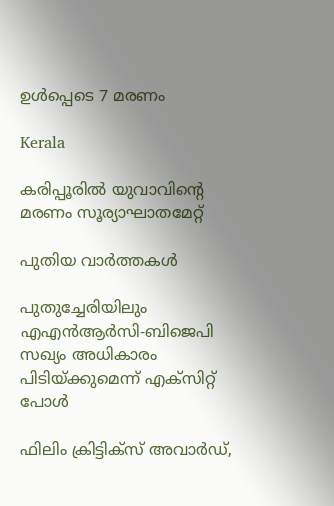ഉള്‍പ്പെടെ 7 മരണം

Kerala

കരിപ്പൂരില്‍ യുവാവിന്റെ മരണം സൂര്യാഘാതമേറ്റ്

പുതിയ വാര്‍ത്തകള്‍

പുതുച്ചേരിയിലും എഎന്‍ആര്‍സി-ബിജെപി സഖ്യം അധികാരം പിടിയ്‌ക്കുമെന്ന് എക്സിറ്റ് പോള്‍

ഫിലിം ക്രിട്ടിക്സ് അവാർഡ്,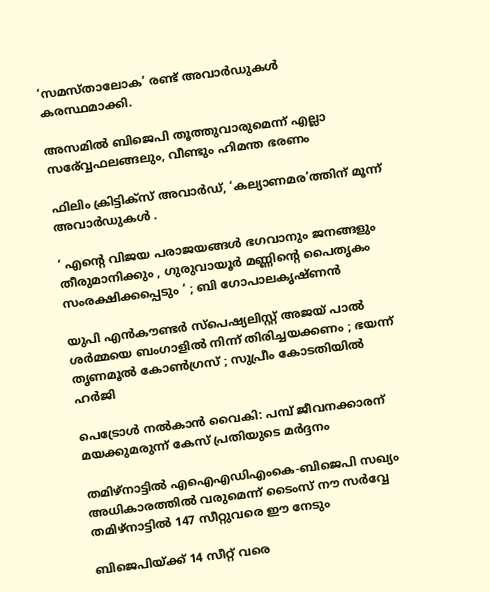‘സമസ്താലോക’ രണ്ട് അവാർഡുകൾ കരസ്ഥമാക്കി.

അസമില്‍ ബിജെപി തൂത്തുവാരുമെന്ന് എല്ലാ സര‍്വ്വേഫലങ്ങലും, വീണ്ടും ഹിമന്ത ഭരണം

ഫിലിം ക്രിട്ടിക്സ് അവാർഡ്, ‘കല്യാണമര’ത്തിന് മൂന്ന് അവാർഡുകൾ .

‘ എന്റെ വിജയ പരാജയങ്ങൾ ഭഗവാനും ജനങ്ങളും തീരുമാനിക്കും , ഗുരുവായൂർ മണ്ണിന്റെ പൈതൃകം സംരക്ഷിക്കപ്പെടും ‘ ; ബി ഗോപാലകൃഷ്ണൻ

യുപി എൻകൗണ്ടർ സ്പെഷ്യലിസ്റ്റ് അജയ് പാൽ ശർമ്മയെ ബംഗാളിൽ നിന്ന് തിരിച്ചയക്കണം ; ഭയന്ന് തൃണമൂൽ കോൺഗ്രസ് ; സുപ്രീം കോടതിയിൽ ഹർജി

പെട്രോള്‍ നല്‍കാന്‍ വൈകി: പമ്പ് ജീവനക്കാരന് മയക്കുമരുന്ന് കേസ് പ്രതിയുടെ മര്‍ദ്ദനം

തമിഴ്നാട്ടില്‍ എഐഎഡിഎംകെ-ബിജെപി സഖ്യം അധികാരത്തില്‍ വരുമെന്ന് ടൈംസ് നൗ സര്‍വ്വേ തമിഴ്നാട്ടില്‍ 147 സീറ്റുവരെ ഈ നേടും

ബിജെപിയ്‌ക്ക് 14 സീറ്റ് വരെ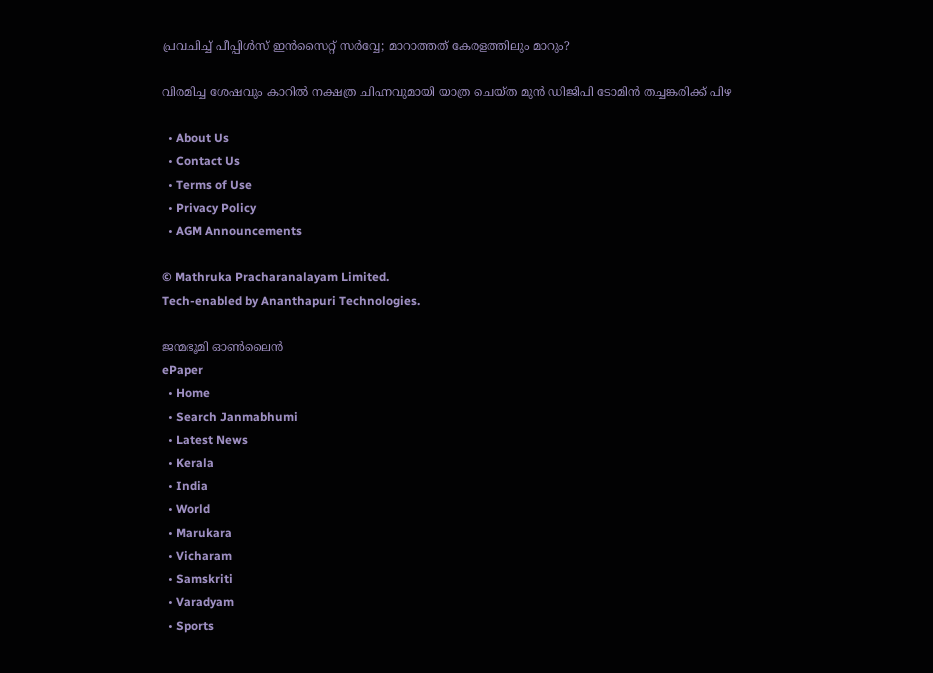പ്രവചിച്ച് പീപ്പിള്‍സ് ഇന്‍സൈറ്റ് സര്‍വ്വേ; മാറാത്തത് കേരളത്തിലും മാറും?

വിരമിച്ച ശേഷവും കാറില്‍ നക്ഷത്ര ചിഹ്നവുമായി യാത്ര ചെയ്ത മുന്‍ ഡിജിപി ടോമിന്‍ തച്ചങ്കരിക്ക് പിഴ

  • About Us
  • Contact Us
  • Terms of Use
  • Privacy Policy
  • AGM Announcements

© Mathruka Pracharanalayam Limited.
Tech-enabled by Ananthapuri Technologies.

ജന്മഭൂമി ഓണ്‍ലൈന്‍
ePaper
  • Home
  • Search Janmabhumi
  • Latest News
  • Kerala
  • India
  • World
  • Marukara
  • Vicharam
  • Samskriti
  • Varadyam
  • Sports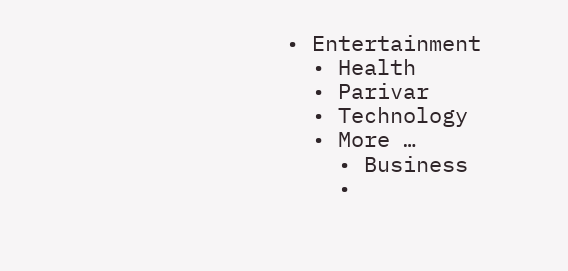• Entertainment
  • Health
  • Parivar
  • Technology
  • More …
    • Business
    •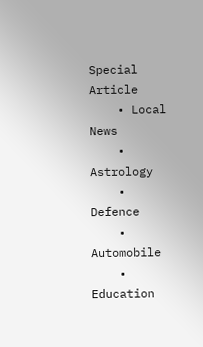Special Article
    • Local News
    • Astrology
    • Defence
    • Automobile
    • Education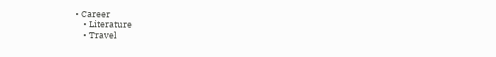• Career
    • Literature
    • Travel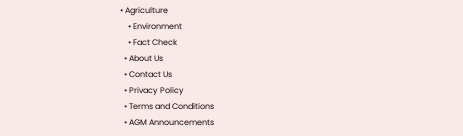• Agriculture
    • Environment
    • Fact Check
  • About Us
  • Contact Us
  • Privacy Policy
  • Terms and Conditions
  • AGM Announcements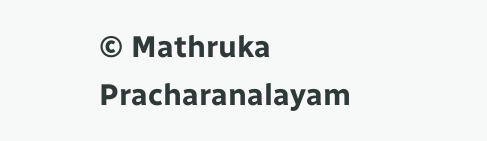© Mathruka Pracharanalayam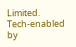Limited.
Tech-enabled by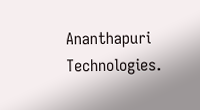Ananthapuri Technologies.